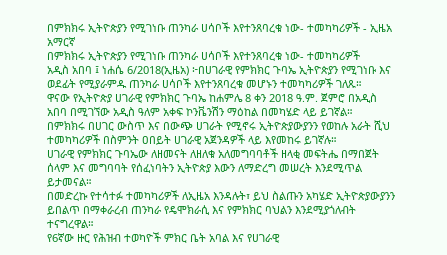በምክክሩ ኢትዮጵያን የሚገነቡ ጠንካራ ሀሳቦች እየተንጸባረቁ ነው- ተመካካሪዎች - ኢዜአ አማርኛ
በምክክሩ ኢትዮጵያን የሚገነቡ ጠንካራ ሀሳቦች እየተንጸባረቁ ነው- ተመካካሪዎች
አዲስ አበባ ፤ ነሐሴ 6/2018(ኢዜአ) ፦በሀገራዊ የምክክር ጉባኤ ኢትዮጵያን የሚገነቡ እና ወደፊት የሚያራምዱ ጠንካራ ሀሳቦች እየተንጸባረቁ መሆኑን ተመካካሪዎች ገለጹ።
ዋናው የኢትዮጵያ ሀገራዊ የምክክር ጉባኤ ከሐምሌ 8 ቀን 2018 ዓ.ም. ጀምሮ በአዲስ አበባ በሚገኘው አዲስ ዓለም አቀፍ ኮንቬንሽን ማዕከል በመካሄድ ላይ ይገኛል።
በምክክሩ በሀገር ውስጥ እና በውጭ ሀገራት የሚኖሩ ኢትዮጵያውያንን የወከሉ አራት ሺህ ተመካካሪዎች በስምንት ዐበይት ሀገራዊ አጀንዳዎች ላይ እየመከሩ ይገኛሉ።
ሀገራዊ የምክክር ጉባኤው ለዘመናት ለዘለቁ አለመግባባቶች ዘላቂ መፍትሔ በማበጀት ሰላም እና መግባባት የሰፈነባትን ኢትዮጵያ እውን ለማድረግ መሠረት እንደሚጥል ይታመናል።
በመድረኩ የተሳተፉ ተመካካሪዎች ለኢዜአ እንዳሉት፣ ይህ ስልጡን አካሄድ ኢትዮጵያውያንን ይበልጥ በማቀራረብ ጠንካራ የዴሞክራሲ እና የምክክር ባህልን እንደሚያጎለብት ተናግረዋል።
የ6ኛው ዙር የሕዝብ ተወካዮች ምክር ቤት አባል እና የሀገራዊ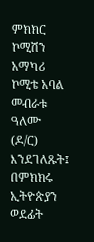ምክክር ኮሚሽን አማካሪ ኮሚቴ አባል መብራቱ ዓለሙ (ዶ/ር) እንደገለጹት፤ በምክክሩ ኢትዮጵያን ወደፊት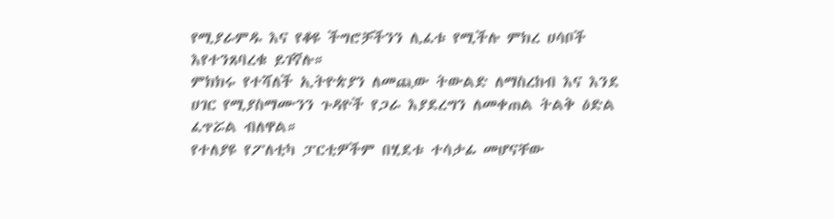የሚያራምዱ እና የቆዩ ችግሮቻችንን ሊፈቱ የሚችሉ ምክረ ሀሳቦች እየተንጸባረቁ ይገኛሉ።
ምክክሩ የተሻለች ኢትዮጵያን ለመጪው ትውልድ ለማስረከብ እና እንደ ሀገር የሚያስማሙንን ጉዳዮች የጋራ እያደረግን ለመቀጠል ትልቅ ዕድል ፈጥሯል ብለዋል።
የተለያዩ የፖለቲካ ፓርቲዎችም በሂደቱ ተሳታፊ መሆናቸው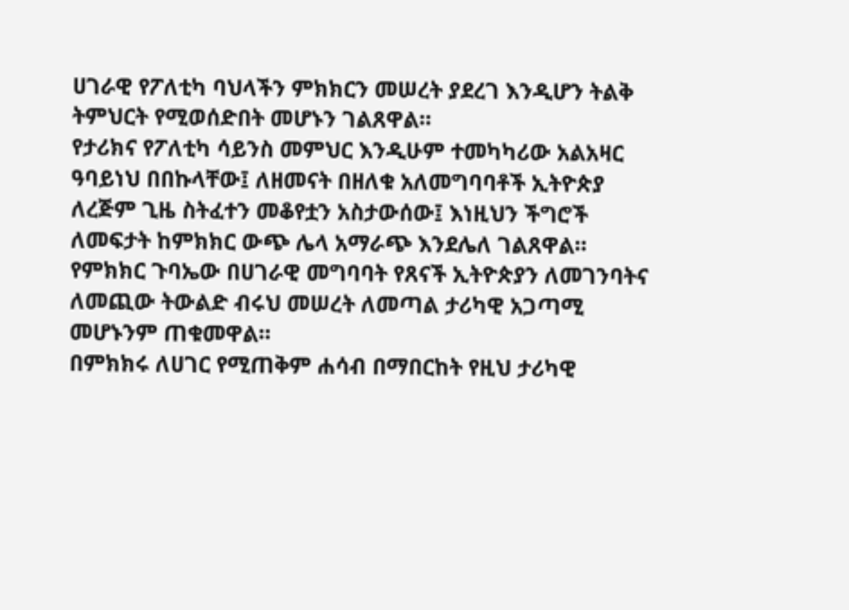ሀገራዊ የፖለቲካ ባህላችን ምክክርን መሠረት ያደረገ እንዲሆን ትልቅ ትምህርት የሚወሰድበት መሆኑን ገልጸዋል።
የታሪክና የፖለቲካ ሳይንስ መምህር እንዲሁም ተመካካሪው አልአዛር ዓባይነህ በበኩላቸው፤ ለዘመናት በዘለቁ አለመግባባቶች ኢትዮጵያ ለረጅም ጊዜ ስትፈተን መቆየቷን አስታውሰው፤ እነዚህን ችግሮች ለመፍታት ከምክክር ውጭ ሌላ አማራጭ እንደሌለ ገልጸዋል።
የምክክር ጉባኤው በሀገራዊ መግባባት የጸናች ኢትዮጵያን ለመገንባትና ለመጪው ትውልድ ብሩህ መሠረት ለመጣል ታሪካዊ አጋጣሚ መሆኑንም ጠቁመዋል።
በምክክሩ ለሀገር የሚጠቅም ሐሳብ በማበርከት የዚህ ታሪካዊ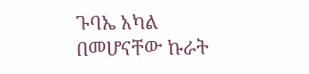ጉባኤ አካል በመሆናቸው ኩራት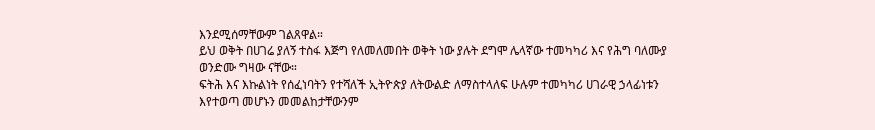እንደሚሰማቸውም ገልጸዋል።
ይህ ወቅት በሀገሬ ያለኝ ተስፋ እጅግ የለመለመበት ወቅት ነው ያሉት ደግሞ ሌላኛው ተመካካሪ እና የሕግ ባለሙያ ወንድሙ ግዛው ናቸው።
ፍትሕ እና እኩልነት የሰፈነባትን የተሻለች ኢትዮጵያ ለትውልድ ለማስተላለፍ ሁሉም ተመካካሪ ሀገራዊ ኃላፊነቱን እየተወጣ መሆኑን መመልከታቸውንም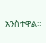አንስተዋል።